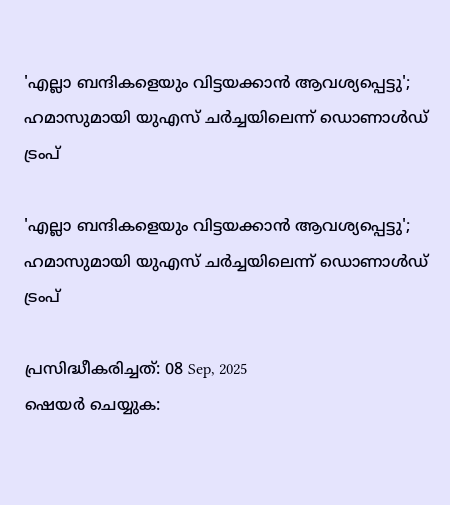'എല്ലാ ബന്ദികളെയും വിട്ടയക്കാന്‍ ആവശ്യപ്പെട്ടു'; ഹമാസുമായി യുഎസ് ചര്‍ച്ചയിലെന്ന് ഡൊണാള്‍ഡ് ട്രംപ്

'എല്ലാ ബന്ദികളെയും വിട്ടയക്കാന്‍ ആവശ്യപ്പെട്ടു'; ഹമാസുമായി യുഎസ് ചര്‍ച്ചയിലെന്ന് ഡൊണാള്‍ഡ് ട്രംപ്

പ്രസിദ്ധീകരിച്ചത്: 08 Sep, 2025
ഷെയർ ചെയ്യുക: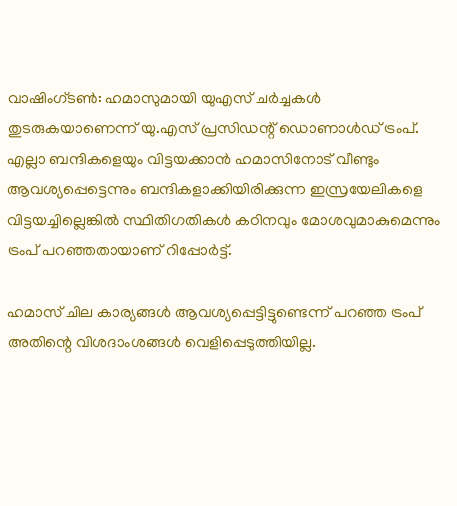വാഷിംഗ്ടണ്‍: ഹമാസുമായി യുഎസ് ചര്‍ച്ചകള്‍ തുടരുകയാണെന്ന് യു.എസ് പ്രസിഡന്റ് ഡൊണാള്‍ഡ് ട്രംപ്. എല്ലാ ബന്ദികളെയും വിട്ടയക്കാന്‍ ഹമാസിനോട് വീണ്ടും ആവശ്യപ്പെട്ടെന്നും ബന്ദികളാക്കിയിരിക്കുന്ന ഇസ്രയേലികളെ വിട്ടയച്ചില്ലെങ്കില്‍ സ്ഥിതിഗതികള്‍ കഠിനവും മോശവുമാകുമെന്നും ട്രംപ് പറഞ്ഞതായാണ് റിപ്പോര്‍ട്ട്.

ഹമാസ് ചില കാര്യങ്ങള്‍ ആവശ്യപ്പെട്ടിട്ടുണ്ടെന്ന് പറഞ്ഞ ട്രംപ് അതിന്റെ വിശദാംശങ്ങള്‍ വെളിപ്പെടുത്തിയില്ല.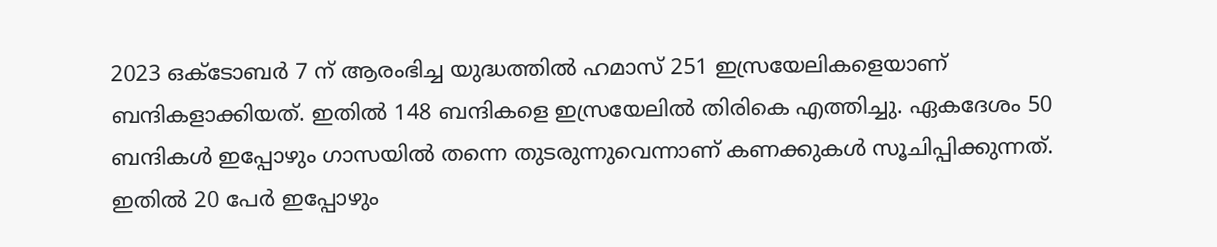2023 ഒക്ടോബര്‍ 7 ന് ആരംഭിച്ച യുദ്ധത്തില്‍ ഹമാസ് 251 ഇസ്രയേലികളെയാണ് ബന്ദികളാക്കിയത്. ഇതില്‍ 148 ബന്ദികളെ ഇസ്രയേലില്‍ തിരികെ എത്തിച്ചു. ഏകദേശം 50 ബന്ദികള്‍ ഇപ്പോഴും ഗാസയില്‍ തന്നെ തുടരുന്നുവെന്നാണ് കണക്കുകള്‍ സൂചിപ്പിക്കുന്നത്. ഇതില്‍ 20 പേര്‍ ഇപ്പോഴും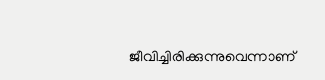ജീവിച്ചിരിക്കുന്നുവെന്നാണ്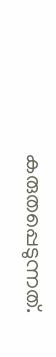കരുതപ്പെടുന്നത്.